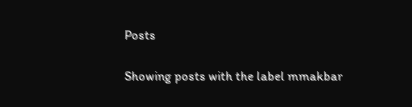Posts

Showing posts with the label mmakbar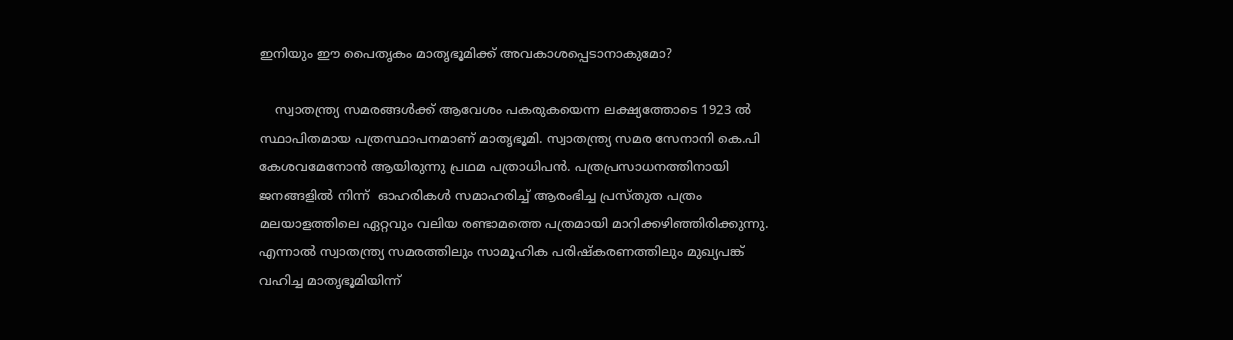ഇനിയും ഈ പൈതൃകം മാതൃഭൂമിക്ക് അവകാശപ്പെടാനാകുമോ?

    സ്വാതന്ത്ര്യ സമരങ്ങൾക്ക് ആവേശം പകരുകയെന്ന ലക്ഷ്യത്തോടെ 1923 ൽ സ്ഥാപിതമായ പത്രസ്ഥാപനമാണ് മാതൃഭൂമി. സ്വാതന്ത്ര്യ സമര സേനാനി കെ.പി കേശവമേനോൻ ആയിരുന്നു പ്രഥമ പത്രാധിപൻ. പത്രപ്രസാധനത്തിനായി ജനങ്ങളിൽ നിന്ന്  ഓഹരികൾ സമാഹരിച്ച് ആരംഭിച്ച പ്രസ്തുത പത്രം മലയാളത്തിലെ ഏറ്റവും വലിയ രണ്ടാമത്തെ പത്രമായി മാറിക്കഴിഞ്ഞിരിക്കുന്നു.     എന്നാൽ സ്വാതന്ത്ര്യ സമരത്തിലും സാമൂഹിക പരിഷ്കരണത്തിലും മുഖ്യപങ്ക് വഹിച്ച മാതൃഭൂമിയിന്ന്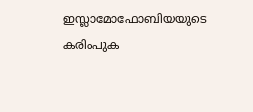ഇസ്ലാമോഫോബിയയുടെ കരിംപുക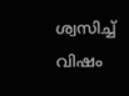ശ്വസിച്ച് വിഷം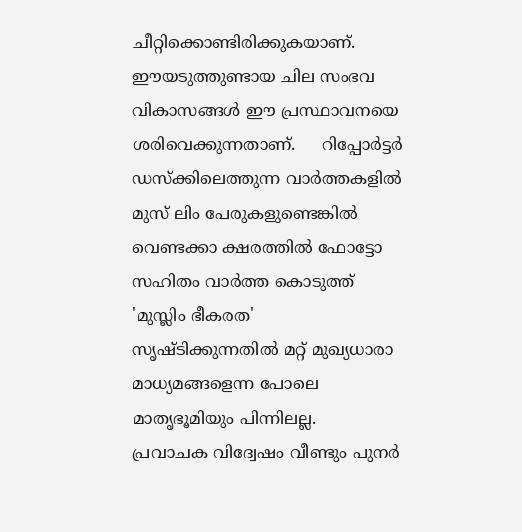ചീറ്റിക്കൊണ്ടിരിക്കുകയാണ്. ഈയടുത്തുണ്ടായ ചില സംഭവ വികാസങ്ങൾ ഈ പ്രസ്ഥാവനയെ ശരിവെക്കുന്നതാണ്.     റിപ്പോർട്ടർ ഡസ്ക്കിലെത്തുന്ന വാർത്തകളിൽ മുസ് ലിം പേരുകളുണ്ടെങ്കിൽ വെണ്ടക്കാ ക്ഷരത്തിൽ ഫോട്ടോ സഹിതം വാർത്ത കൊടുത്ത് 'മുസ്ലിം ഭീകരത' സൃഷ്ടിക്കുന്നതിൽ മറ്റ് മുഖ്യധാരാ മാധ്യമങ്ങളെന്ന പോലെ മാതൃഭൂമിയും പിന്നിലല്ല.    പ്രവാചക വിദ്വേഷം വീണ്ടും പുനർ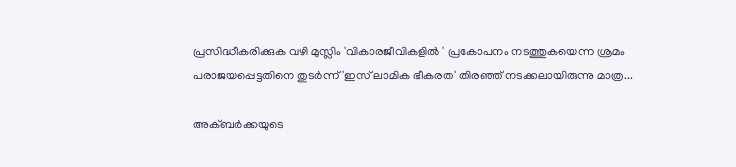പ്രസിദ്ധീകരിക്കുക വഴി മുസ്ലിം 'വികാരജീവികളിൽ ' പ്രകോപനം നടത്തുകയെന്ന ശ്രമം പരാജയപ്പെട്ടതിനെ തുടർന്ന് 'ഇസ് ലാമിക ഭീകരത' തിരഞ്ഞ് നടക്കലായിരുന്നു മാത്ര...

അക്ബർക്കയുടെ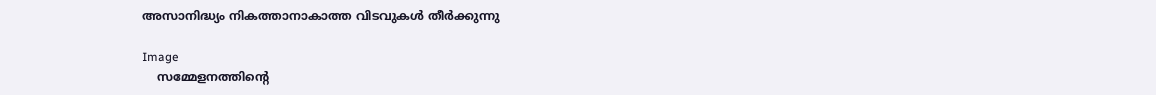അസാനിദ്ധ്യം നികത്താനാകാത്ത വിടവുകൾ തീർക്കുന്നു

Image
    സമ്മേളനത്തിന്റെ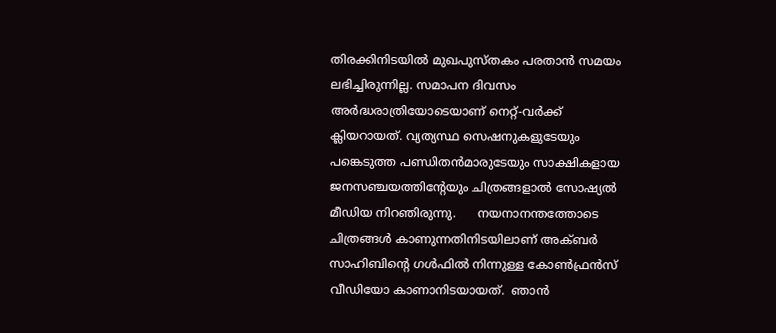തിരക്കിനിടയിൽ മുഖപുസ്തകം പരതാൻ സമയം ലഭിച്ചിരുന്നില്ല. സമാപന ദിവസം അർദ്ധരാത്രിയോടെയാണ് നെറ്റ്-വർക്ക്  ക്ലിയറായത്. വ്യത്യസ്ഥ സെഷനുകളുടേയും പങ്കെടുത്ത പണ്ഡിതൻമാരുടേയും സാക്ഷികളായ ജനസഞ്ചയത്തിന്റേയും ചിത്രങ്ങളാൽ സോഷ്യൽ മീഡിയ നിറഞിരുന്നു.      നയനാനന്തത്തോടെ  ചിത്രങ്ങൾ കാണുന്നതിനിടയിലാണ് അക്ബർ സാഹിബിന്റെ ഗൾഫിൽ നിന്നുള്ള കോൺഫ്രൻസ് വീഡിയോ കാണാനിടയായത്.  ഞാൻ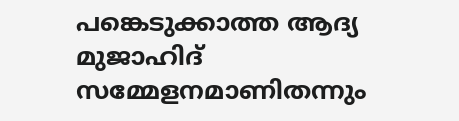പങ്കെടുക്കാത്ത ആദ്യ മുജാഹിദ് സമ്മേളനമാണിതന്നും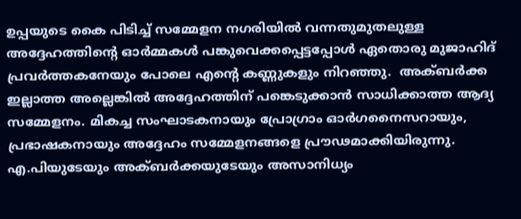ഉപ്പയുടെ കൈ പിടിച്ച് സമ്മേളന നഗരിയിൽ വന്നതുമുതലുള്ള അദ്ദേഹത്തിന്റെ ഓർമ്മകൾ പങ്കുവെക്കപ്പെട്ടപ്പോൾ ഏതൊരു മുജാഹിദ് പ്രവർത്തകനേയും പോലെ എന്റെ കണ്ണുകളും നിറഞ്ഞു.  അക്ബർക്ക ഇല്ലാത്ത അല്ലെങ്കിൽ അദ്ദേഹത്തിന് പങ്കെടുക്കാൻ സാധിക്കാത്ത ആദ്യ സമ്മേളനം. മികച്ച സംഘാടകനായും പ്രോഗ്രാം ഓർഗനൈസറായും, പ്രഭാഷകനായും അദ്ദേഹം സമ്മേളനങ്ങളെ പ്രൗഢമാക്കിയിരുന്നു.    എ.പിയുടേയും അക്ബർക്കയുടേയും അസാനിധ്യം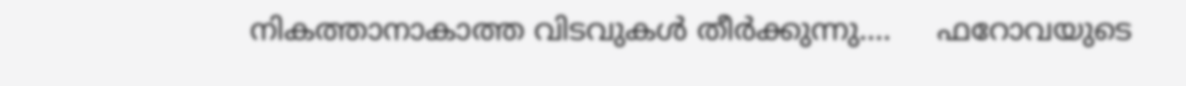നികത്താനാകാത്ത വിടവുകൾ തീർക്കുന്നു....     ഫറോവയുടെ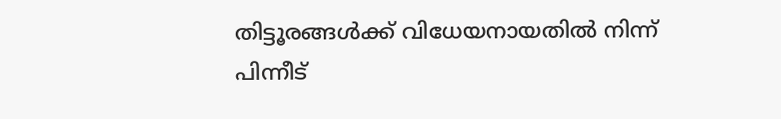തിട്ടൂരങ്ങൾക്ക് വിധേയനായതിൽ നിന്ന് പിന്നീട്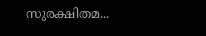സുരക്ഷിതമ...